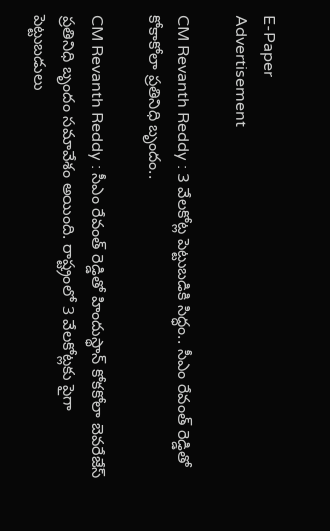E-Paper
Advertisement

CM Revanth Reddy : 3 వేలకోట్ల‌ పెట్టుబడికి సిద్ధం.. సీఎం రేవంత్‌ రెడ్డితో కోకాకోలా ప్రతినిధి బృందం..

CM Revanth Reddy : సీఎం రేవంత్ రెడ్డితో హిందుస్థాన్ కోకకోలా బెవరేజేస్ ప్రతినిధి బృందం సమావేశం అయింది. రాష్ట్రంలో 3 వేలకోట్లకు పైగా పెట్టుబడులు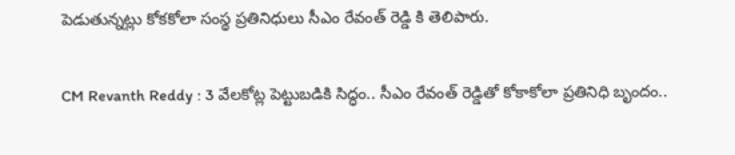పెడుతున్నట్లు కోకకోలా సంస్థ ప్రతినిధులు సీఎం రేవంత్ రెడ్డి కి తెలిపారు.

CM Revanth Reddy : 3 వేలకోట్ల‌ పెట్టుబడికి సిద్ధం.. సీఎం రేవంత్‌ రెడ్డితో కోకాకోలా ప్రతినిధి బృందం..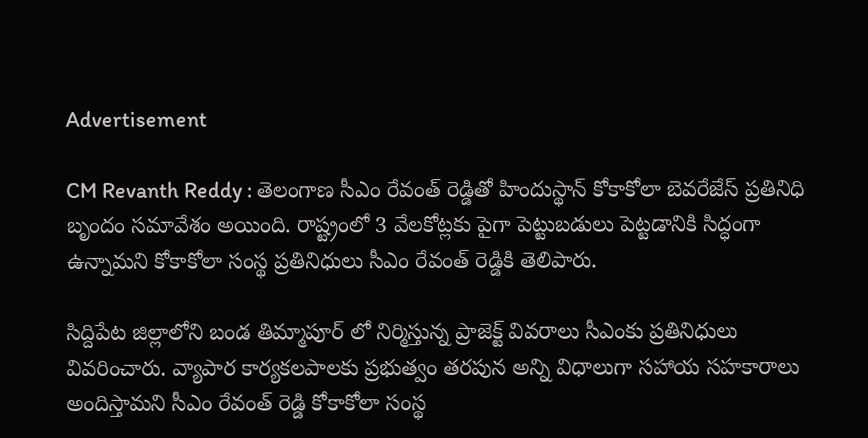Advertisement

CM Revanth Reddy : తెలంగాణ సీఎం రేవంత్‌ రెడ్డితో హిందుస్థాన్ కోకాకోలా బెవరేజేస్ ప్రతినిధి బృందం సమావేశం అయింది. రాష్ట్రంలో 3 వేలకోట్లకు పైగా పెట్టుబడులు పెట్టడానికి సిద్ధంగా ఉన్నామని కోకాకోలా సంస్థ ప్రతినిధులు సీఎం రేవంత్ రెడ్డి‌కి తెలిపారు.

సిద్దిపేట జిల్లాలోని బండ తిమ్మాపూర్ లో నిర్మిస్తున్న ప్రాజెక్ట్ వివరాలు సీఎం‌కు ప్రతినిధులు వివరించారు. వ్యాపార కార్యకలపాలకు ప్రభుత్వం తరపున అన్ని విధాలుగా సహాయ సహకారాలు అందిస్తామని సీఎం రేవంత్ రెడ్డి కోకాకోలా సంస్థ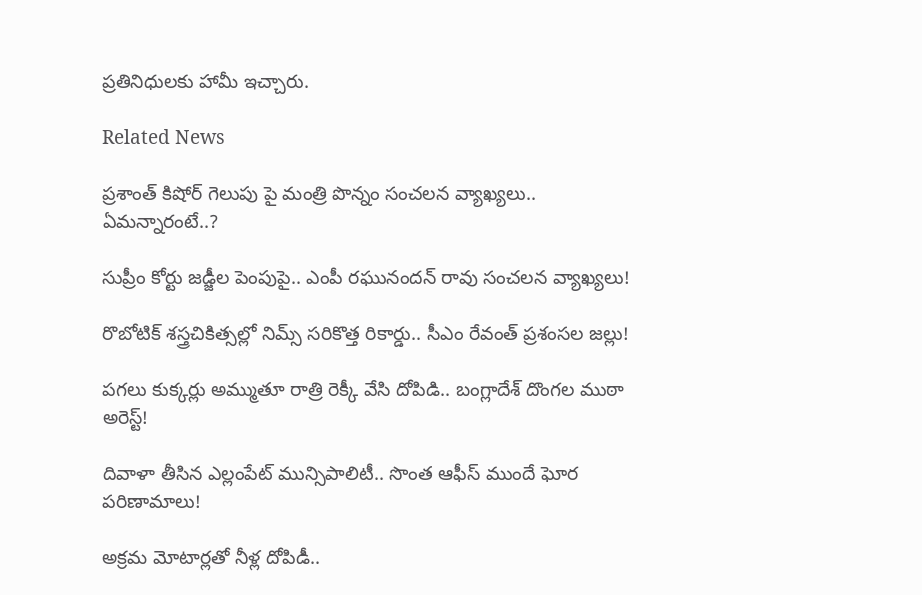ప్రతినిధులకు హామీ ఇచ్చారు.

Related News

ప్రశాంత్ కిషోర్ గెలుపు పై మంత్రి పొన్నం సంచలన వ్యాఖ్యలు.. ఏమన్నారంటే..?

సుప్రీం కోర్టు జడ్జీల పెంపుపై.. ఎంపీ రఘునందన్ రావు సంచలన వ్యాఖ్యలు!

రొబోటిక్ శస్త్రచికిత్సల్లో నిమ్స్ సరికొత్త రికార్డు.. సీఎం రేవంత్ ప్రశంసల జల్లు!

పగలు కుక్కర్లు అమ్ముతూ రాత్రి రెక్కీ వేసి దోపిడి.. బంగ్లాదేశ్ దొంగల ముఠా అరెస్ట్!

దివాళా తీసిన ఎల్లంపేట్ మున్సిపాలిటీ.. సొంత ఆఫీస్ ముందే ఘోర పరిణామాలు!

అక్రమ మోటార్లతో నీళ్ల దోపిడీ..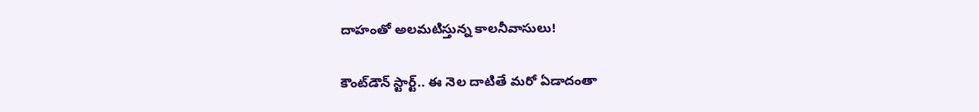దాహంతో అలమటిస్తున్న కాలనీవాసులు!

కౌంట్‌డౌన్ స్టార్ట్.. ఈ నెల దాటితే మరో ఏడాదంతా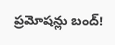ప్రమోషన్లు బంద్!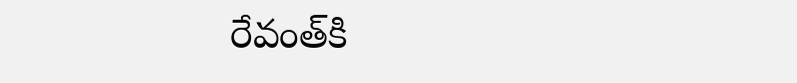రేవంత్‌కి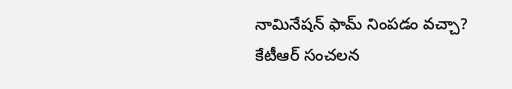నామినేషన్ ఫామ్ నింపడం వచ్చా? కేటీఆర్ సంచలన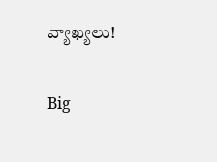వ్యాఖ్యలు!

Big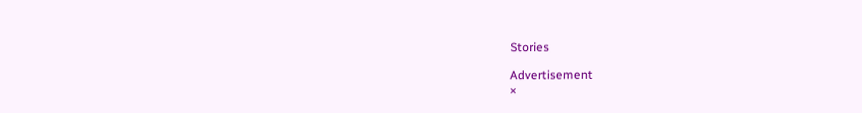Stories

Advertisement
×